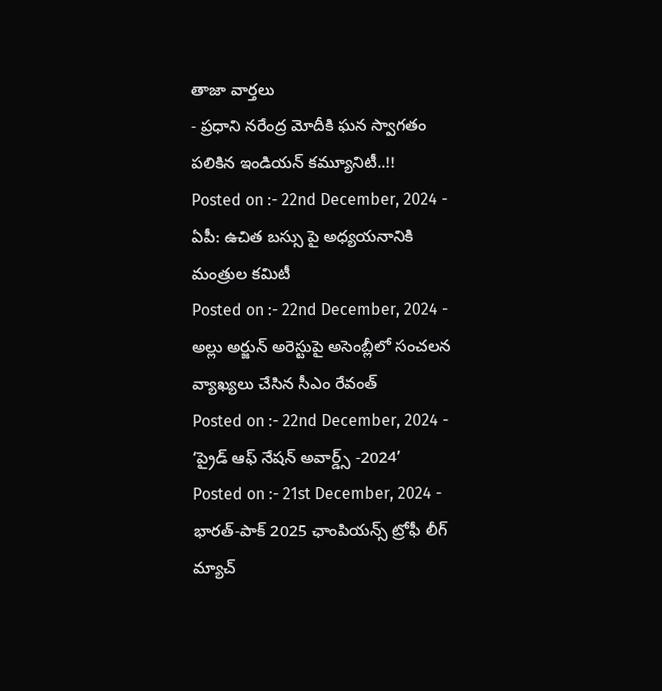తాజా వార్తలు
- ప్రధాని నరేంద్ర మోదీకి ఘన స్వాగతం పలికిన ఇండియన్ కమ్యూనిటీ..!!
Posted on :- 22nd December, 2024 - ఏపీ: ఉచిత బస్సు పై అధ్యయనానికి మంత్రుల కమిటీ
Posted on :- 22nd December, 2024 - అల్లు అర్జున్ అరెస్టుపై అసెంబ్లీలో సంచలన వ్యాఖ్యలు చేసిన సీఎం రేవంత్
Posted on :- 22nd December, 2024 - ‘ప్రైడ్ ఆఫ్ నేషన్ అవార్డ్స్ -2024’
Posted on :- 21st December, 2024 - భారత్-పాక్ 2025 ఛాంపియన్స్ ట్రోఫీ లీగ్ మ్యాచ్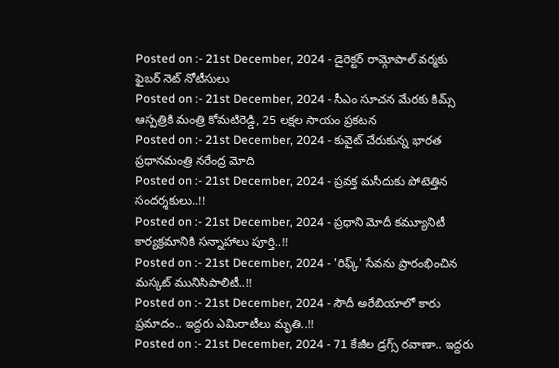Posted on :- 21st December, 2024 - డైరెక్టర్ రామ్గోపాల్ వర్మకు ఫైబర్ నెట్ నోటీసులు
Posted on :- 21st December, 2024 - సీఎం సూచన మేరకు కిమ్స్ ఆస్పత్రికి మంత్రి కోమటిరెడ్డి, 25 లక్షల సాయం ప్రకటన
Posted on :- 21st December, 2024 - కువైట్ చేరుకున్న భారత ప్రధానమంత్రి నరేంద్ర మోది
Posted on :- 21st December, 2024 - ప్రవక్త మసీదుకు పోటెత్తిన సందర్శకులు..!!
Posted on :- 21st December, 2024 - ప్రధాని మోదీ కమ్యూనిటీ కార్యక్రమానికి సన్నాహాలు పూర్తి..!!
Posted on :- 21st December, 2024 - 'రిఫ్క్' సేవను ప్రారంభించిన మస్కట్ మునిసిపాలిటీ..!!
Posted on :- 21st December, 2024 - సౌదీ అరేబియాలో కారు ప్రమాదం.. ఇద్దరు ఎమిరాటీలు మృతి..!!
Posted on :- 21st December, 2024 - 71 కేజీల డ్రగ్స్ రవాణా.. ఇద్దరు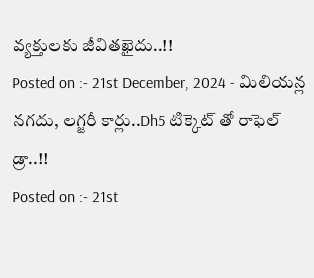వ్యక్తులకు జీవితఖైదు..!!
Posted on :- 21st December, 2024 - మిలియన్ల నగదు, లగ్జరీ కార్లు..Dh5 టిక్కెట్ తో రాఫెల్ డ్రా..!!
Posted on :- 21st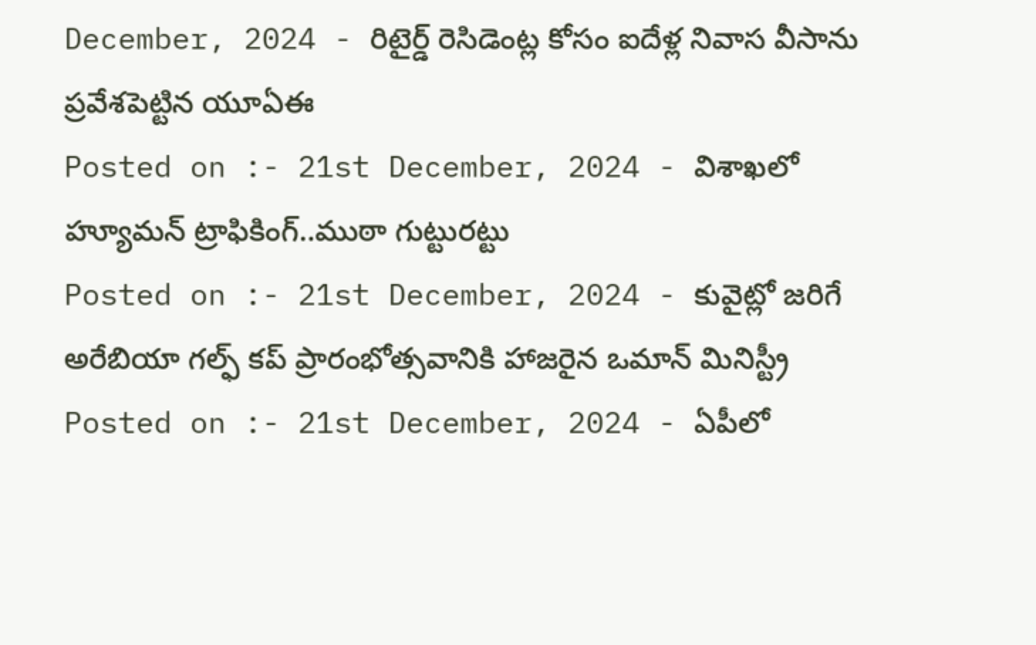December, 2024 - రిటైర్డ్ రెసిడెంట్ల కోసం ఐదేళ్ల నివాస వీసాను ప్రవేశపెట్టిన యూఏఈ
Posted on :- 21st December, 2024 - విశాఖలో హ్యూమన్ ట్రాఫికింగ్..ముఠా గుట్టురట్టు
Posted on :- 21st December, 2024 - కువైట్లో జరిగే అరేబియా గల్ఫ్ కప్ ప్రారంభోత్సవానికి హాజరైన ఒమాన్ మినిస్ట్రీ
Posted on :- 21st December, 2024 - ఏపీలో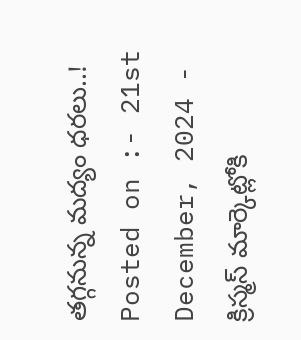తగ్గనున్న మద్యం ధరలు..!
Posted on :- 21st December, 2024 - క్రిస్మస్ మార్కెట్లోకి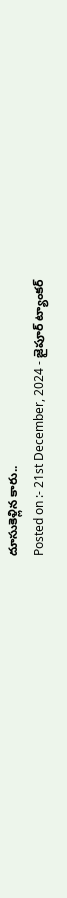దూసుకెళ్లిన కారు..
Posted on :- 21st December, 2024 - జైపూర్ ట్యాంకర్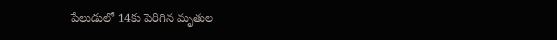పేలుడులో 14కు పెరిగిన మృతుల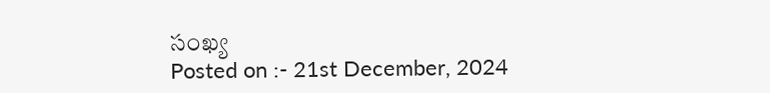సంఖ్య
Posted on :- 21st December, 2024